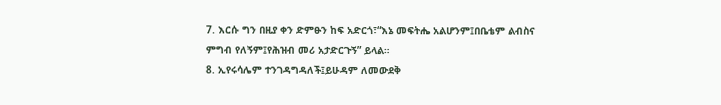7. እርሱ ግን በዚያ ቀን ድምፁን ከፍ አድርጎ፣“እኔ መፍትሔ አልሆንም፤በቤቴም ልብስና ምግብ የለኝም፤የሕዝብ መሪ አታድርጉኝ” ይላል።
8. ኢየሩሳሌም ተንገዳግዳለች፤ይሁዳም ለመውደቅ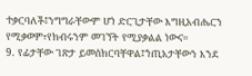ተቃርባለች፤ንግግራቸውም ሆነ ድርጊታቸው እግዚአብሔርን የሚቃወም፣የክብሩንም መገኘት የሚያቃልል ነውና።
9. የፊታቸው ገጽታ ይመሰክርባቸዋል፤ኀጢአታቸውን እንደ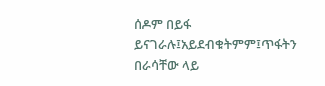ሰዶም በይፋ ይናገራሉ፤አይደብቁትምም፤ጥፋትን በራሳቸው ላይ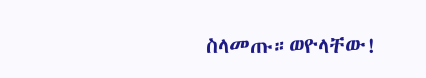ስላመጡ።ወዮላቸው!